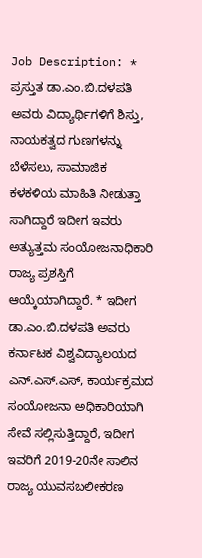Job Description: * ಪ್ರಸ್ತುತ ಡಾ.ಎಂ.ಬಿ.ದಳಪತಿ ಅವರು ವಿದ್ಯಾರ್ಥಿಗಳಿಗೆ ಶಿಸ್ತು, ನಾಯಕತ್ವದ ಗುಣಗಳನ್ನು ಬೆಳೆಸಲು, ಸಾಮಾಜಿಕ ಕಳಕಳಿಯ ಮಾಹಿತಿ ನೀಡುತ್ತಾ ಸಾಗಿದ್ದಾರೆ ಇದೀಗ ಇವರು ಅತ್ಯುತ್ತಮ ಸಂಯೋಜನಾಧಿಕಾರಿ ರಾಜ್ಯ ಪ್ರಶಸ್ತಿಗೆ ಆಯ್ಕೆಯಾಗಿದ್ದಾರೆ. * ಇದೀಗ ಡಾ.ಎಂ.ಬಿ.ದಳಪತಿ ಅವರು ಕರ್ನಾಟಕ ವಿಶ್ವವಿದ್ಯಾಲಯದ ಎನ್.ಎಸ್.ಎಸ್, ಕಾರ್ಯಕ್ರಮದ ಸಂಯೋಜನಾ ಅಧಿಕಾರಿಯಾಗಿ ಸೇವೆ ಸಲ್ಲಿಸುತ್ತಿದ್ದಾರೆ, ಇದೀಗ ಇವರಿಗೆ 2019-20ನೇ ಸಾಲಿನ ರಾಜ್ಯ ಯುವಸಬಲೀಕರಣ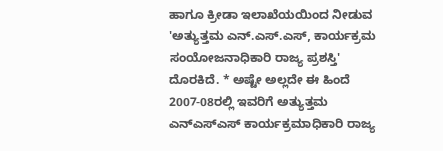ಹಾಗೂ ಕ್ರೀಡಾ ಇಲಾಖೆಯಯಿಂದ ನೀಡುವ 'ಅತ್ಯುತ್ತಮ ಎನ್.ಎಸ್.ಎಸ್, ಕಾರ್ಯಕ್ರಮ ಸಂಯೋಜನಾಧಿಕಾರಿ ರಾಜ್ಯ ಪ್ರಶಸ್ತಿ' ದೊರಕಿದೆ. * ಅಷ್ಟೇ ಅಲ್ಲದೇ ಈ ಹಿಂದೆ 2007-08ರಲ್ಲಿ ಇವರಿಗೆ ಅತ್ಯುತ್ತಮ ಎನ್ಎಸ್ಎಸ್ ಕಾರ್ಯಕ್ರಮಾಧಿಕಾರಿ ರಾಜ್ಯ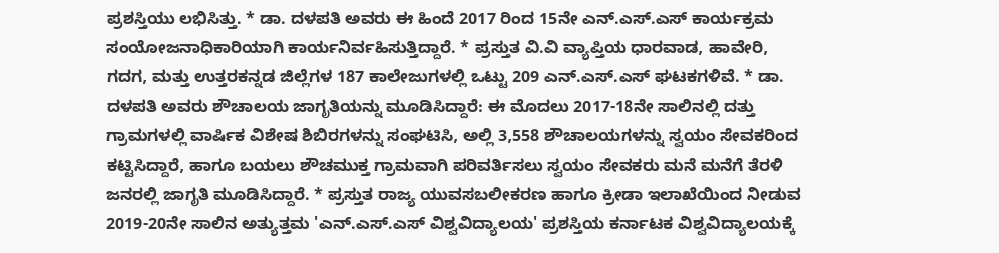ಪ್ರಶಸ್ತಿಯು ಲಭಿಸಿತ್ತು. * ಡಾ. ದಳಪತಿ ಅವರು ಈ ಹಿಂದೆ 2017 ರಿಂದ 15ನೇ ಎನ್.ಎಸ್.ಎಸ್ ಕಾರ್ಯಕ್ರಮ ಸಂಯೋಜನಾಧಿಕಾರಿಯಾಗಿ ಕಾರ್ಯನಿರ್ವಹಿಸುತ್ತಿದ್ದಾರೆ. * ಪ್ರಸ್ತುತ ವಿ.ವಿ ವ್ಯಾಪ್ತಿಯ ಧಾರವಾಡ, ಹಾವೇರಿ, ಗದಗ, ಮತ್ತು ಉತ್ತರಕನ್ನಡ ಜಿಲ್ಲೆಗಳ 187 ಕಾಲೇಜುಗಳಲ್ಲಿ ಒಟ್ಟು 209 ಎನ್.ಎಸ್.ಎಸ್ ಘಟಕಗಳಿವೆ. * ಡಾ. ದಳಪತಿ ಅವರು ಶೌಚಾಲಯ ಜಾಗೃತಿಯನ್ನು ಮೂಡಿಸಿದ್ದಾರೆ: ಈ ಮೊದಲು 2017-18ನೇ ಸಾಲಿನಲ್ಲಿ ದತ್ತು ಗ್ರಾಮಗಳಲ್ಲಿ ವಾರ್ಷಿಕ ವಿಶೇಷ ಶಿಬಿರಗಳನ್ನು ಸಂಘಟಿಸಿ, ಅಲ್ಲಿ 3,558 ಶೌಚಾಲಯಗಳನ್ನು ಸ್ವಯಂ ಸೇವಕರಿಂದ ಕಟ್ಟಿಸಿದ್ದಾರೆ, ಹಾಗೂ ಬಯಲು ಶೌಚಮುಕ್ತ ಗ್ರಾಮವಾಗಿ ಪರಿವರ್ತಿಸಲು ಸ್ವಯಂ ಸೇವಕರು ಮನೆ ಮನೆಗೆ ತೆರಳಿ ಜನರಲ್ಲಿ ಜಾಗೃತಿ ಮೂಡಿಸಿದ್ದಾರೆ. * ಪ್ರಸ್ತುತ ರಾಜ್ಯ ಯುವಸಬಲೀಕರಣ ಹಾಗೂ ಕ್ರೀಡಾ ಇಲಾಖೆಯಿಂದ ನೀಡುವ 2019-20ನೇ ಸಾಲಿನ ಅತ್ಯುತ್ತಮ 'ಎನ್.ಎಸ್.ಎಸ್ ವಿಶ್ವವಿದ್ಯಾಲಯ' ಪ್ರಶಸ್ತಿಯ ಕರ್ನಾಟಕ ವಿಶ್ವವಿದ್ಯಾಲಯಕ್ಕೆ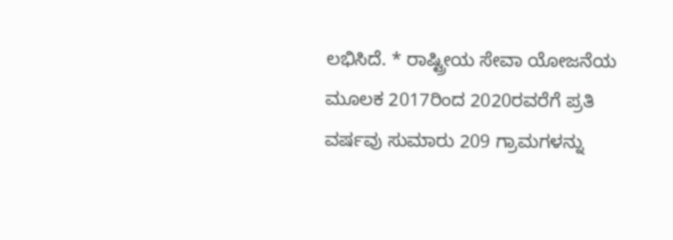ಲಭಿಸಿದೆ. * ರಾಷ್ಟ್ರೀಯ ಸೇವಾ ಯೋಜನೆಯ ಮೂಲಕ 2017ರಿಂದ 2020ರವರೆಗೆ ಪ್ರತಿ ವರ್ಷವು ಸುಮಾರು 209 ಗ್ರಾಮಗಳನ್ನು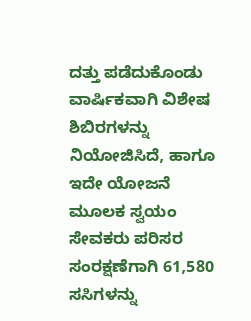ದತ್ತು ಪಡೆದುಕೊಂಡು ವಾರ್ಷಿಕವಾಗಿ ವಿಶೇಷ ಶಿಬಿರಗಳನ್ನು ನಿಯೋಜಿಸಿದೆ, ಹಾಗೂ ಇದೇ ಯೋಜನೆ ಮೂಲಕ ಸ್ವಯಂ ಸೇವಕರು ಪರಿಸರ ಸಂರಕ್ಷಣೆಗಾಗಿ 61,580 ಸಸಿಗಳನ್ನು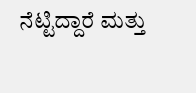ನೆಟ್ಟಿದ್ದಾರೆ ಮತ್ತು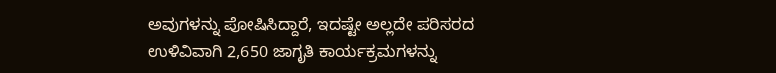ಅವುಗಳನ್ನು ಪೋಷಿಸಿದ್ದಾರೆ, ಇದಷ್ಟೇ ಅಲ್ಲದೇ ಪರಿಸರದ ಉಳಿವಿವಾಗಿ 2,650 ಜಾಗೃತಿ ಕಾರ್ಯಕ್ರಮಗಳನ್ನು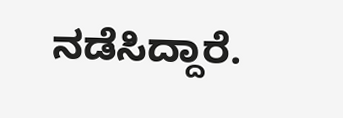ನಡೆಸಿದ್ದಾರೆ.